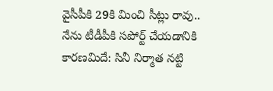వైసీపీకి 29కి మించి సీట్లు రావు.. నేను టీడీపీకి సపోర్ట్ చేయడానికి కారణమిదే: సినీ నిర్మాత నట్టి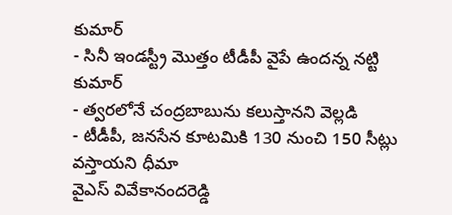కుమార్
- సినీ ఇండస్ట్రీ మొత్తం టీడీపీ వైపే ఉందన్న నట్టి కుమార్
- త్వరలోనే చంద్రబాబును కలుస్తానని వెల్లడి
- టీడీపీ, జనసేన కూటమికి 130 నుంచి 150 సీట్లు వస్తాయని ధీమా
వైఎస్ వివేకానందరెడ్డి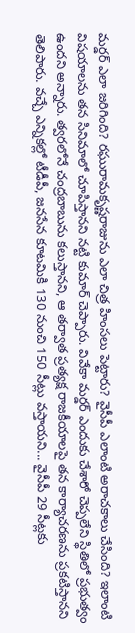మర్డర్ ఎలా జరిగింది? రఘురామకృష్ణరాజును ఎలా చిత్ర హింసలు పెట్టారు? వైసీపీ ఎలాంటి అరాచకాలు చేసింది? ఇలాంటి విషయాలను తన సినిమాలో చూపిస్తానని నట్టి కుమార్ చెప్పారు. వివేకా మర్డర్ ఎందుకు చేశారో చెప్పలేని స్థితిలో ప్రభుత్వం ఉందని అన్నారు. త్వరలోనే చంద్రబాబును కలుస్తానని, ఆ తర్వాత ప్రత్యక్ష రాజకీయాలపై తన కార్యాచరణను ప్రకటిస్తానని తెలిపారు. వచ్చే ఎన్నికల్లో టీడీపీ, జనసేన కూటమికి 130 నుంచి 150 సీట్లు వస్తాయని... వైసీపీ 29 సీట్లకు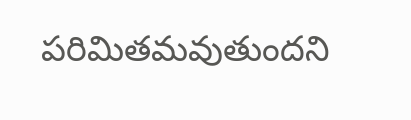పరిమితమవుతుందని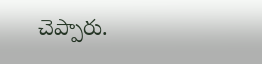చెప్పారు.